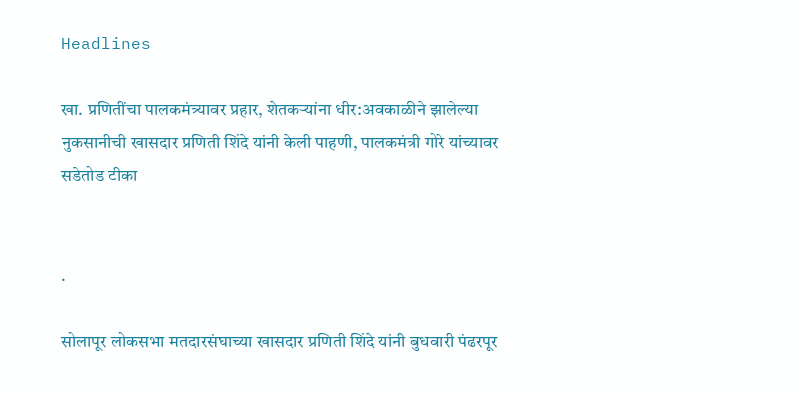Headlines

खा. प्रणितींचा पालकमंत्र्यावर प्रहार, शेतकऱ्यांना धीर:अवकाळीने झालेल्या नुकसानीची खासदार प्रणिती शिंदे यांनी केली पाहणी, पालकमंत्री गोरे यांच्यावर सडेतोड टीका


.

सोलापूर लोकसभा मतदारसंघाच्या खासदार प्रणिती शिंदे यांनी बुधवारी पंढरपूर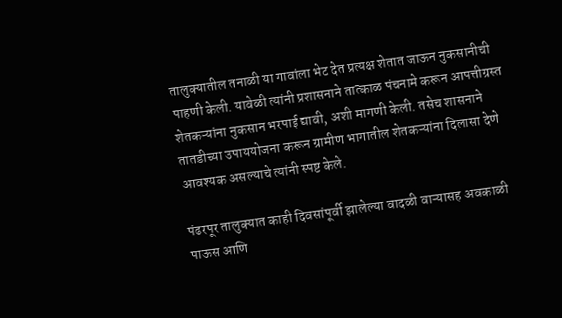तालुक्यातील तनाळी या गावांला भेट देत प्रत्यक्ष शेतात जाऊन नुकसानीची पाहणी केली. यावेळी त्यांनी प्रशासनाने तात्काळ पंचनामे करून आपत्तीग्रस्त शेतकऱ्यांना नुकसान भरपाई द्यावी, अशी मागणी केली. तसेच शासनाने तातडीच्या उपाययोजना करून ग्रामीण भागातील शेतकऱ्यांना दिलासा देणे आवश्यक असल्याचे त्यांनी स्पष्ट केले.

पंढरपूर तालुक्यात काही दिवसांपूर्वी झालेल्या वादळी वाऱ्यासह अवकाळी पाऊस आणि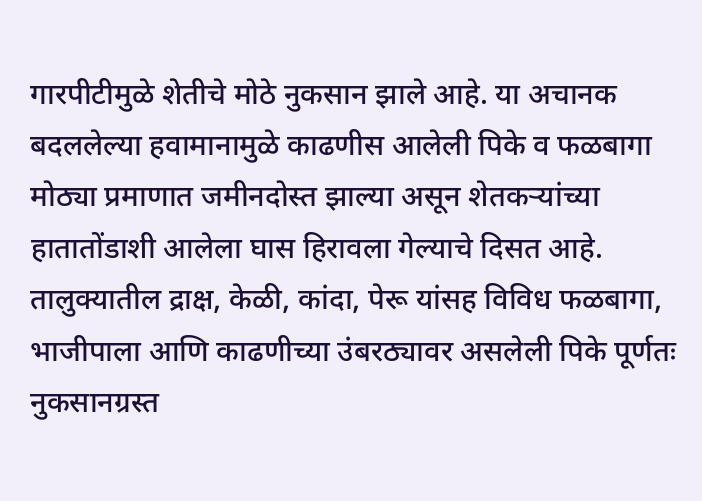गारपीटीमुळे शेतीचे मोठे नुकसान झाले आहे. या अचानक बदललेल्या हवामानामुळे काढणीस आलेली पिके व फळबागा मोठ्या प्रमाणात जमीनदोस्त झाल्या असून शेतकऱ्यांच्या हातातोंडाशी आलेला घास हिरावला गेल्याचे दिसत आहे. तालुक्यातील द्राक्ष, केळी, कांदा, पेरू यांसह विविध फळबागा, भाजीपाला आणि काढणीच्या उंबरठ्यावर असलेली पिके पूर्णतः नुकसानग्रस्त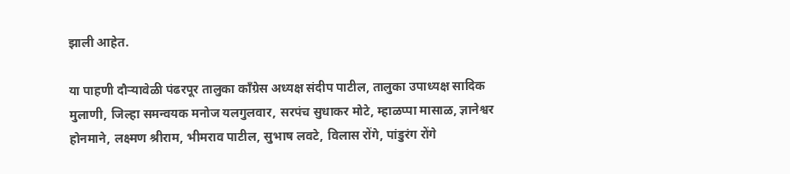झाली आहेत.

या पाहणी दौऱ्यावेळी पंढरपूर तालुका काँग्रेस अध्यक्ष संदीप पाटील, तालुका उपाध्यक्ष सादिक मुलाणी, जिल्हा समन्वयक मनोज यलगुलवार, सरपंच सुधाकर मोटे, म्हाळप्पा मासाळ, ज्ञानेश्वर होनमाने, लक्ष्मण श्रीराम, भीमराव पाटील, सुभाष लवटे, विलास रोंगे, पांडुरंग रोंगे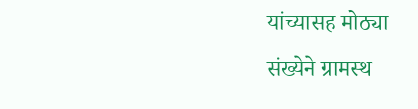यांच्यासह मोठ्या संख्येने ग्रामस्थ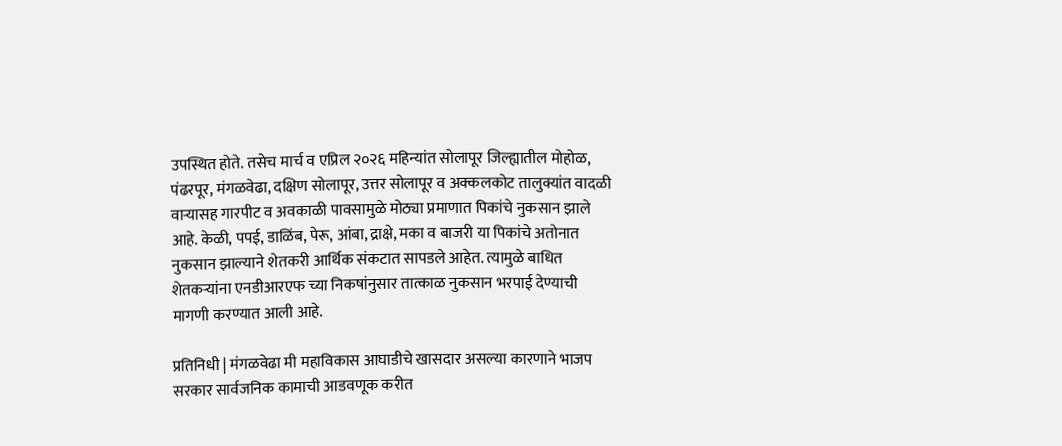उपस्थित होते. तसेच मार्च व एप्रिल २०२६ महिन्यांत सोलापूर जिल्ह्यातील मोहोळ, पंढरपूर, मंगळवेढा, दक्षिण सोलापूर, उत्तर सोलापूर व अक्कलकोट तालुक्यांत वादळी वाऱ्यासह गारपीट व अवकाळी पावसामुळे मोठ्या प्रमाणात पिकांचे नुकसान झाले आहे. केळी, पपई, डाळिंब, पेरू, आंबा, द्राक्षे, मका व बाजरी या पिकांचे अतोनात नुकसान झाल्याने शेतकरी आर्थिक संकटात सापडले आहेत. त्यामुळे बाधित शेतकऱ्यांना एनडीआरएफ च्या निकषांनुसार तात्काळ नुकसान भरपाई देण्याची मागणी करण्यात आली आहे.

प्रतिनिधी | मंगळवेढा मी महाविकास आघाडीचे खासदार असल्या कारणाने भाजप सरकार सार्वजनिक कामाची आडवणूक करीत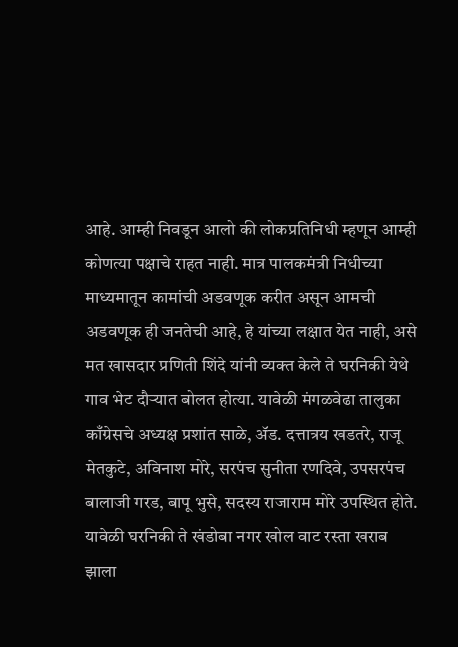आहे. आम्ही निवडून आलो की लोकप्रतिनिधी म्हणून आम्ही कोणत्या पक्षाचे राहत नाही. मात्र पालकमंत्री निधीच्या माध्यमातून कामांची अडवणूक करीत असून आमची अडवणूक ही जनतेची आहे, हे यांच्या लक्षात येत नाही, असे मत खासदार प्रणिती शिंदे यांनी व्यक्त केले ते घरनिकी येथे गाव भेट दौऱ्यात बोलत होत्या. यावेळी मंगळवेढा तालुका काँग्रेसचे अध्यक्ष प्रशांत साळे, ॲड. दत्तात्रय खडतरे, राजू मेतकुटे, अविनाश मोरे, सरपंच सुनीता रणदिवे, उपसरपंच बालाजी गरड, बापू भुसे, सदस्य राजाराम मोरे उपस्थित होते. यावेळी घरनिकी ते खंडोबा नगर खोल वाट रस्ता खराब झाला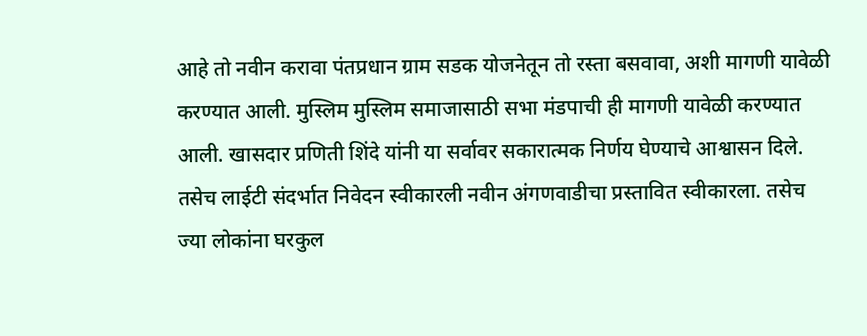आहे तो नवीन करावा पंतप्रधान ग्राम सडक योजनेतून तो रस्ता बसवावा, अशी मागणी यावेळी करण्यात आली. मुस्लिम मुस्लिम समाजासाठी सभा मंडपाची ही मागणी यावेळी करण्यात आली. खासदार प्रणिती शिंदे यांनी या सर्वावर सकारात्मक निर्णय घेण्याचे आश्वासन दिले. तसेच लाईटी संदर्भात निवेदन स्वीकारली नवीन अंगणवाडीचा प्रस्तावित स्वीकारला. तसेच ज्या लोकांना घरकुल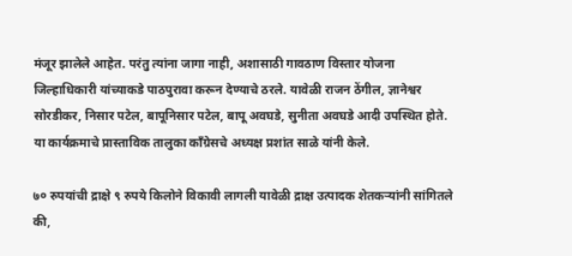मंजूर झालेले आहेत. परंतु त्यांना जागा नाही, अशासाठी गावठाण विस्तार योजना जिल्हाधिकारी यांच्याकडे पाठपुरावा करून देण्याचे ठरले. यावेळी राजन ठेंगील, ज्ञानेश्वर सोरडीकर, निसार पटेल, बापूनिसार पटेल, बापू अवघडे, सुनीता अवघडे आदी उपस्थित होते. या कार्यक्रमाचे प्रास्ताविक तालुका काँग्रेसचे अध्यक्ष प्रशांत साळे यांनी केले.

७० रुपयांची द्राक्षे ९ रुपये किलोने विकावी लागली यावेळी द्राक्ष उत्पादक शेतकऱ्यांनी सांगितले की,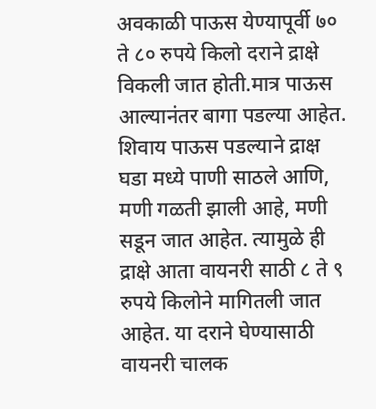अवकाळी पाऊस येण्यापूर्वी ७० ते ८० रुपये किलो दराने द्राक्षे विकली जात होती.मात्र पाऊस आल्यानंतर बागा पडल्या आहेत. शिवाय पाऊस पडल्याने द्राक्ष घडा मध्ये पाणी साठले आणि, मणी गळती झाली आहे, मणी सडून जात आहेत. त्यामुळे ही द्राक्षे आता वायनरी साठी ८ ते ९ रुपये किलोने मागितली जात आहेत. या दराने घेण्यासाठी वायनरी चालक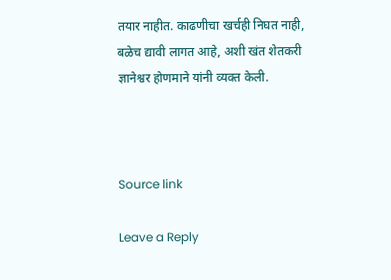तयार नाहीत. काढणीचा खर्चही निघत नाही, बळेच द्यावी लागत आहे, अशी खंत शेतकरी ज्ञानेश्वर होणमाने यांनी व्यक्त केली.



Source link

Leave a Reply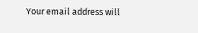Your email address will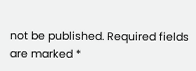not be published. Required fields are marked *